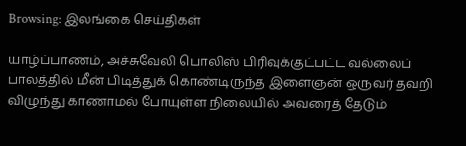Browsing: இலங்கை செய்திகள்

யாழ்ப்பாணம், அச்சுவேலி பொலிஸ் பிரிவுக்குட்பட்ட வல்லைப் பாலத்தில் மீன் பிடித்துக் கொண்டிருந்த இளைஞன் ஒருவர் தவறி விழுந்து காணாமல் போயுள்ள நிலையில் அவரைத் தேடும்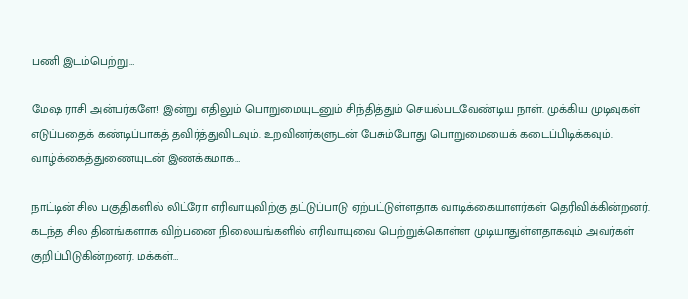பணி இடம்பெற்று…

மேஷ ராசி அன்பர்களே! இன்று எதிலும் பொறுமையுடனும் சிந்தித்தும் செயல்படவேண்டிய நாள். முக்கிய முடிவுகள் எடுப்பதைக் கண்டிப்பாகத் தவிர்த்துவிடவும். உறவினர்களுடன் பேசும்போது பொறுமையைக் கடைப்பிடிக்கவும். வாழ்க்கைத்துணையுடன் இணக்கமாக…

நாட்டின் சில பகுதிகளில் லிட்ரோ எரிவாயுவிற்கு தட்டுப்பாடு ஏற்பட்டுள்ளதாக வாடிக்கையாளர்கள் தெரிவிக்கின்றனர். கடந்த சில தினங்களாக விற்பனை நிலையங்களில் எரிவாயுவை பெற்றுக்கொள்ள முடியாதுள்ளதாகவும் அவர்கள் குறிப்பிடுகின்றனர். மக்கள்…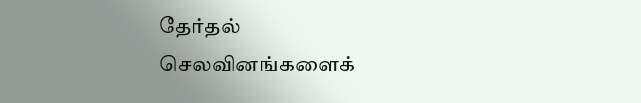தேர்தல் செலவினங்களைக்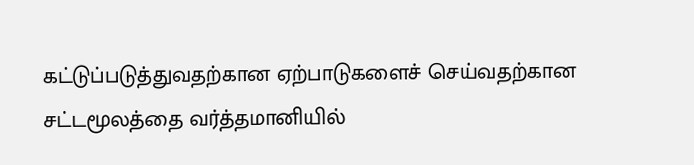கட்டுப்படுத்துவதற்கான ஏற்பாடுகளைச் செய்வதற்கான சட்டமூலத்தை வர்த்தமானியில்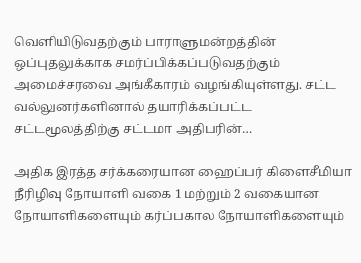வௌியிடுவதற்கும் பாராளுமன்றத்தின் ஒப்புதலுக்காக சமர்ப்பிக்கப்படுவதற்கும் அமைச்சரவை அங்கீகாரம் வழங்கியுள்ளது. சட்ட வல்லுனர்களினால் தயாரிக்கப்பட்ட சட்டமூலத்திற்கு சட்டமா அதிபரின்…

அதிக இரத்த சர்க்கரையான ஹைப்பர் கிளைசீமியா நீரிழிவு நோயாளி வகை 1 மற்றும் 2 வகையான நோயாளிகளையும் கர்ப்பகால நோயாளிகளையும்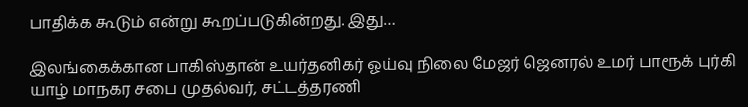பாதிக்க கூடும் என்று கூறப்படுகின்றது. இது…

இலங்கைக்கான பாகிஸ்தான் உயர்தனிகர் ஓய்வு நிலை மேஜர் ஜெனரல் உமர் பாரூக் புர்கி யாழ் மாநகர சபை முதல்வர், சட்டத்தரணி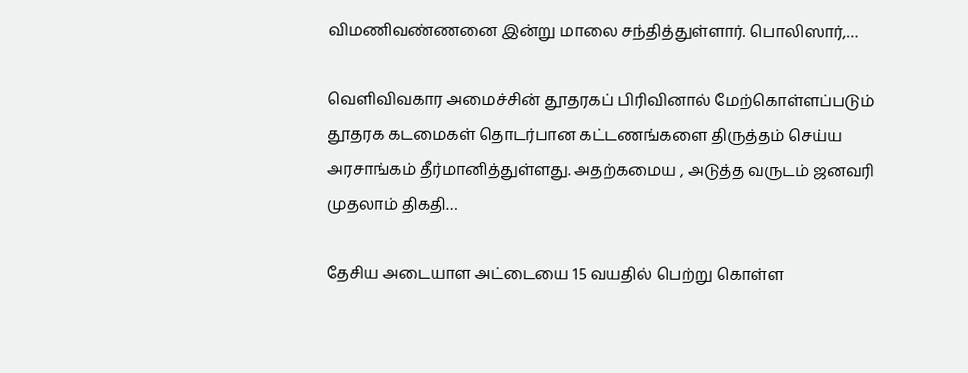விமணிவண்ணனை இன்று மாலை சந்தித்துள்ளார். பொலிஸார்,…

வெளிவிவகார அமைச்சின் தூதரகப் பிரிவினால் மேற்கொள்ளப்படும் தூதரக கடமைகள் தொடர்பான கட்டணங்களை திருத்தம் செய்ய அரசாங்கம் தீர்மானித்துள்ளது. அதற்கமைய , அடுத்த வருடம் ஜனவரி முதலாம் திகதி…

தேசிய அடையாள அட்டையை 15 வயதில் பெற்று கொள்ள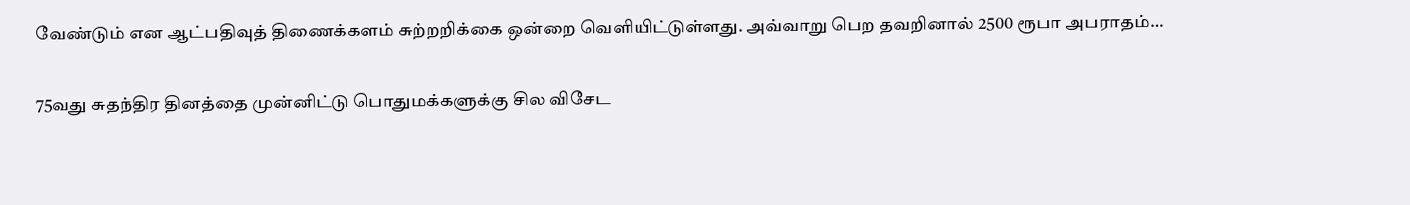வேண்டும் என ஆட்பதிவுத் திணைக்களம் சுற்றறிக்கை ஒன்றை வெளியிட்டுள்ளது. அவ்வாறு பெற தவறினால் 2500 ரூபா அபராதம்…

75வது சுதந்திர தினத்தை முன்னிட்டு பொதுமக்களுக்கு சில விசேட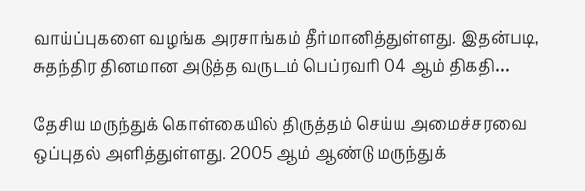வாய்ப்புகளை வழங்க அரசாங்கம் தீர்மானித்துள்ளது. இதன்படி, சுதந்திர தினமான அடுத்த வருடம் பெப்ரவரி 04 ஆம் திகதி…

தேசிய மருந்துக் கொள்கையில் திருத்தம் செய்ய அமைச்சரவை ஒப்புதல் அளித்துள்ளது. 2005 ஆம் ஆண்டு மருந்துக்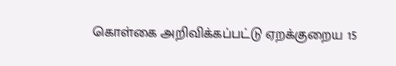கொள்கை அறிவிக்கப்பட்டு ஏறக்குறைய 15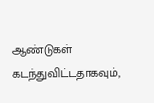ஆண்டுகள் கடந்துவிட்டதாகவும்,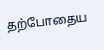தற்போதைய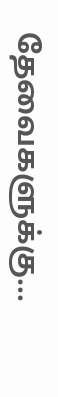தேவைகளுக்கு…